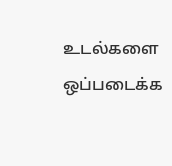உடல்களை ஒப்படைக்க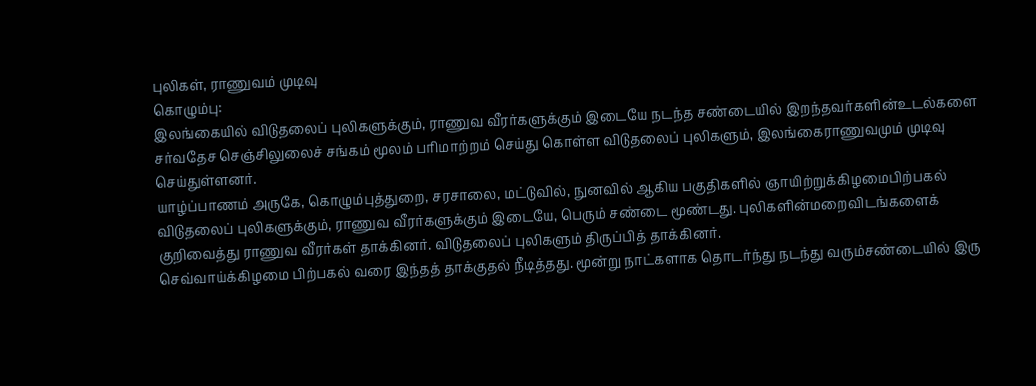புலிகள், ராணுவம் முடிவு
கொழும்பு:
இலங்கையில் விடுதலைப் புலிகளுக்கும், ராணுவ வீரர்களுக்கும் இடையே நடந்த சண்டையில் இறந்தவர்களின்உடல்களை சர்வதேச செஞ்சிலுலைச் சங்கம் மூலம் பரிமாற்றம் செய்து கொள்ள விடுதலைப் புலிகளும், இலங்கைராணுவமும் முடிவு செய்துள்ளனர்.
யாழ்ப்பாணம் அருகே, கொழும்புத்துறை, சரசாலை, மட்டுவில், நுனவில் ஆகிய பகுதிகளில் ஞாயிற்றுக்கிழமைபிற்பகல் விடுதலைப் புலிகளுக்கும், ராணுவ வீரர்களுக்கும் இடையே, பெரும் சண்டை மூண்டது. புலிகளின்மறைவிடங்களைக் குறிவைத்து ராணுவ வீரர்கள் தாக்கினர். விடுதலைப் புலிகளும் திருப்பித் தாக்கினர்.
செவ்வாய்க்கிழமை பிற்பகல் வரை இந்தத் தாக்குதல் நீடித்தது. மூன்று நாட்களாக தொடர்ந்து நடந்து வரும்சண்டையில் இரு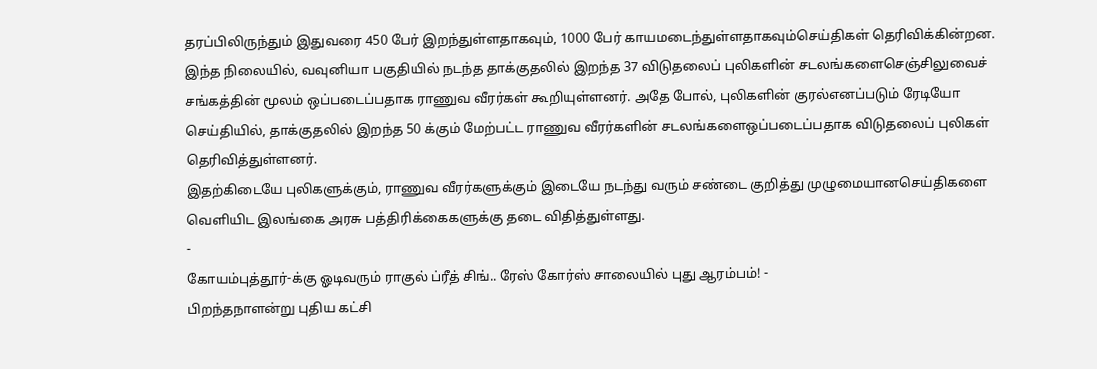தரப்பிலிருந்தும் இதுவரை 450 பேர் இறந்துள்ளதாகவும், 1000 பேர் காயமடைந்துள்ளதாகவும்செய்திகள் தெரிவிக்கின்றன.
இந்த நிலையில், வவுனியா பகுதியில் நடந்த தாக்குதலில் இறந்த 37 விடுதலைப் புலிகளின் சடலங்களைசெஞ்சிலுவைச் சங்கத்தின் மூலம் ஒப்படைப்பதாக ராணுவ வீரர்கள் கூறியுள்ளனர். அதே போல், புலிகளின் குரல்எனப்படும் ரேடியோ செய்தியில், தாக்குதலில் இறந்த 50 க்கும் மேற்பட்ட ராணுவ வீரர்களின் சடலங்களைஒப்படைப்பதாக விடுதலைப் புலிகள் தெரிவித்துள்ளனர்.
இதற்கிடையே புலிகளுக்கும், ராணுவ வீரர்களுக்கும் இடையே நடந்து வரும் சண்டை குறித்து முழுமையானசெய்திகளை வெளியிட இலங்கை அரசு பத்திரிக்கைகளுக்கு தடை விதித்துள்ளது.
-
கோயம்புத்தூர்-க்கு ஓடிவரும் ராகுல் ப்ரீத் சிங்.. ரேஸ் கோர்ஸ் சாலையில் புது ஆரம்பம்! -
பிறந்தநாளன்று புதிய கட்சி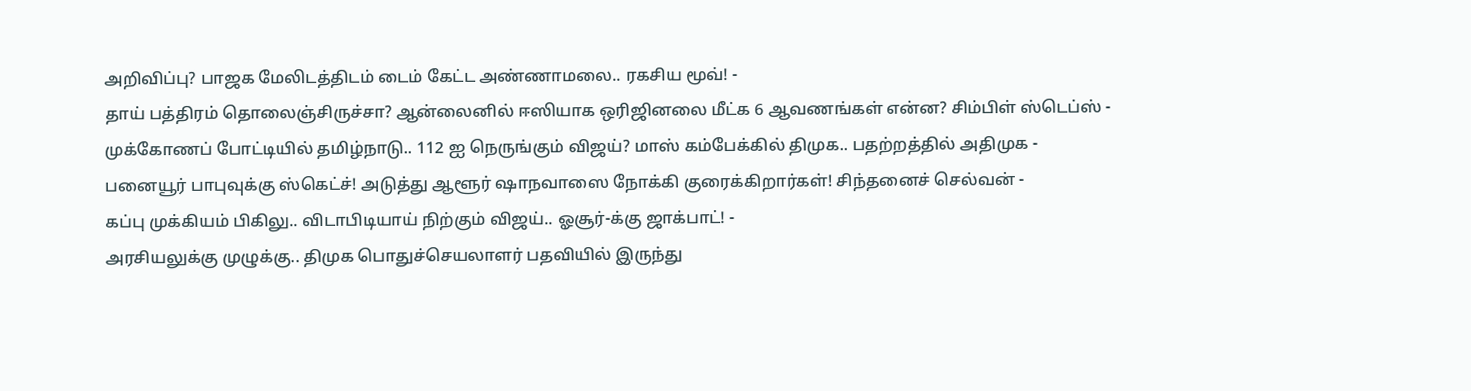அறிவிப்பு? பாஜக மேலிடத்திடம் டைம் கேட்ட அண்ணாமலை.. ரகசிய மூவ்! -
தாய் பத்திரம் தொலைஞ்சிருச்சா? ஆன்லைனில் ஈஸியாக ஒரிஜினலை மீட்க 6 ஆவணங்கள் என்ன? சிம்பிள் ஸ்டெப்ஸ் -
முக்கோணப் போட்டியில் தமிழ்நாடு.. 112 ஐ நெருங்கும் விஜய்? மாஸ் கம்பேக்கில் திமுக.. பதற்றத்தில் அதிமுக -
பனையூர் பாபுவுக்கு ஸ்கெட்ச்! அடுத்து ஆளூர் ஷாநவாஸை நோக்கி குரைக்கிறார்கள்! சிந்தனைச் செல்வன் -
கப்பு முக்கியம் பிகிலு.. விடாபிடியாய் நிற்கும் விஜய்.. ஓசூர்-க்கு ஜாக்பாட்! -
அரசியலுக்கு முழுக்கு.. திமுக பொதுச்செயலாளர் பதவியில் இருந்து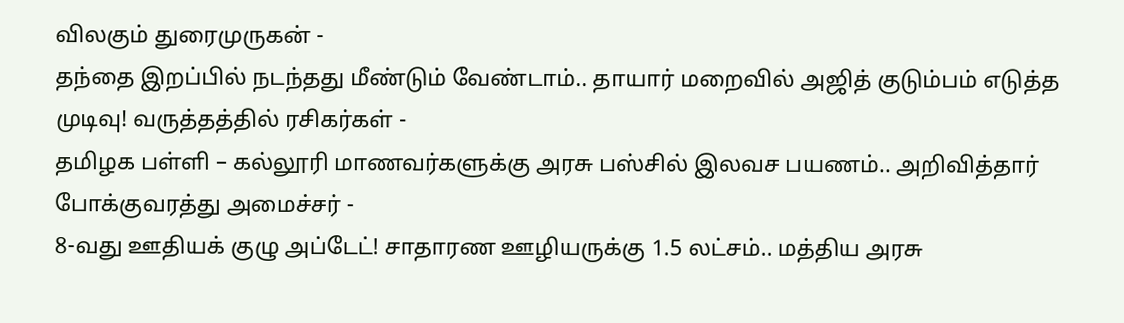விலகும் துரைமுருகன் -
தந்தை இறப்பில் நடந்தது மீண்டும் வேண்டாம்.. தாயார் மறைவில் அஜித் குடும்பம் எடுத்த முடிவு! வருத்தத்தில் ரசிகர்கள் -
தமிழக பள்ளி – கல்லூரி மாணவர்களுக்கு அரசு பஸ்சில் இலவச பயணம்.. அறிவித்தார் போக்குவரத்து அமைச்சர் -
8-வது ஊதியக் குழு அப்டேட்! சாதாரண ஊழியருக்கு 1.5 லட்சம்.. மத்திய அரசு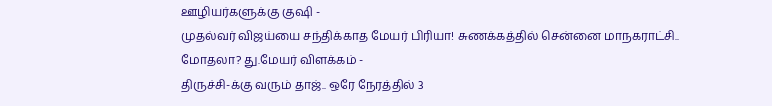ஊழியர்களுக்கு குஷி -
முதல்வர் விஜய்யை சந்திக்காத மேயர் பிரியா! சுணக்கத்தில் சென்னை மாநகராட்சி.. மோதலா? து.மேயர் விளக்கம் -
திருச்சி-க்கு வரும் தாஜ்.. ஒரே நேரத்தில் 3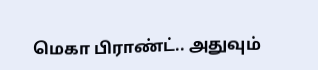மெகா பிராண்ட்.. அதுவும்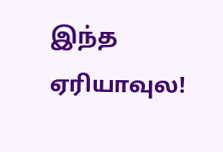இந்த ஏரியாவுல!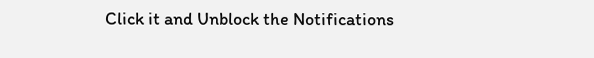Click it and Unblock the Notifications